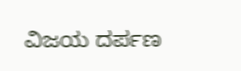ವಿಜಯ ದರ್ಪಣ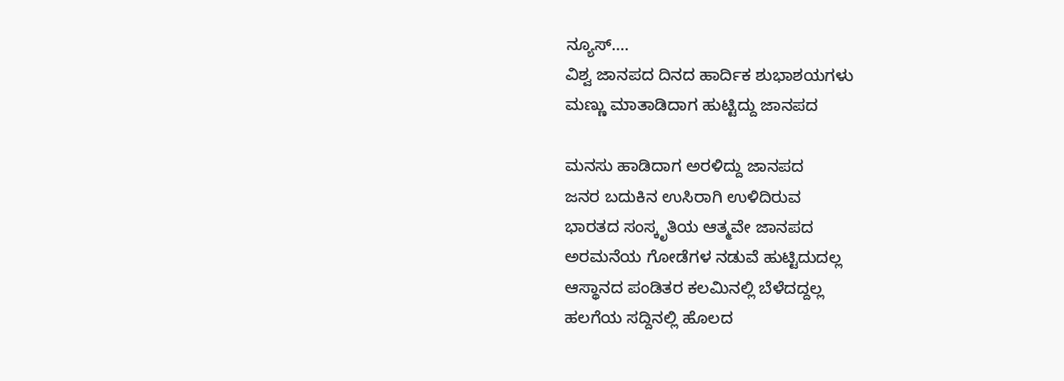ನ್ಯೂಸ್….
ವಿಶ್ವ ಜಾನಪದ ದಿನದ ಹಾರ್ದಿಕ ಶುಭಾಶಯಗಳು
ಮಣ್ಣು ಮಾತಾಡಿದಾಗ ಹುಟ್ಟಿದ್ದು ಜಾನಪದ

ಮನಸು ಹಾಡಿದಾಗ ಅರಳಿದ್ದು ಜಾನಪದ
ಜನರ ಬದುಕಿನ ಉಸಿರಾಗಿ ಉಳಿದಿರುವ
ಭಾರತದ ಸಂಸ್ಕೃತಿಯ ಆತ್ಮವೇ ಜಾನಪದ
ಅರಮನೆಯ ಗೋಡೆಗಳ ನಡುವೆ ಹುಟ್ಟಿದುದಲ್ಲ
ಆಸ್ಥಾನದ ಪಂಡಿತರ ಕಲಮಿನಲ್ಲಿ ಬೆಳೆದದ್ದಲ್ಲ
ಹಲಗೆಯ ಸದ್ದಿನಲ್ಲಿ ಹೊಲದ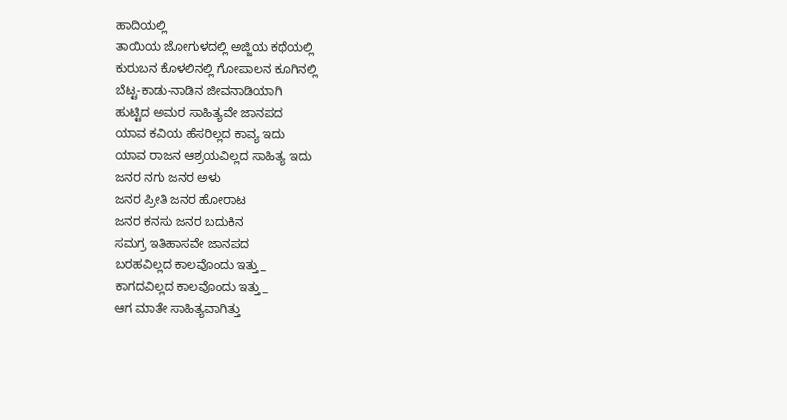ಹಾದಿಯಲ್ಲಿ
ತಾಯಿಯ ಜೋಗುಳದಲ್ಲಿ ಅಜ್ಜಿಯ ಕಥೆಯಲ್ಲಿ
ಕುರುಬನ ಕೊಳಲಿನಲ್ಲಿ ಗೋಪಾಲನ ಕೂಗಿನಲ್ಲಿ
ಬೆಟ್ಟ-ಕಾಡು-ನಾಡಿನ ಜೀವನಾಡಿಯಾಗಿ
ಹುಟ್ಟಿದ ಅಮರ ಸಾಹಿತ್ಯವೇ ಜಾನಪದ
ಯಾವ ಕವಿಯ ಹೆಸರಿಲ್ಲದ ಕಾವ್ಯ ಇದು
ಯಾವ ರಾಜನ ಆಶ್ರಯವಿಲ್ಲದ ಸಾಹಿತ್ಯ ಇದು
ಜನರ ನಗು ಜನರ ಅಳು
ಜನರ ಪ್ರೀತಿ ಜನರ ಹೋರಾಟ
ಜನರ ಕನಸು ಜನರ ಬದುಕಿನ
ಸಮಗ್ರ ಇತಿಹಾಸವೇ ಜಾನಪದ
ಬರಹವಿಲ್ಲದ ಕಾಲವೊಂದು ಇತ್ತು_
ಕಾಗದವಿಲ್ಲದ ಕಾಲವೊಂದು ಇತ್ತು_
ಆಗ ಮಾತೇ ಸಾಹಿತ್ಯವಾಗಿತ್ತು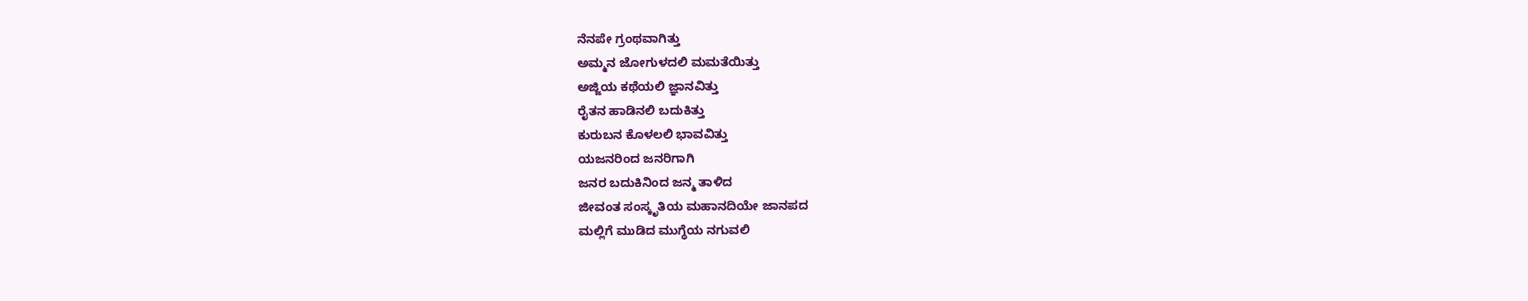ನೆನಪೇ ಗ್ರಂಥವಾಗಿತ್ತು
ಅಮ್ಮನ ಜೋಗುಳದಲಿ ಮಮತೆಯಿತ್ತು
ಅಜ್ಜಿಯ ಕಥೆಯಲಿ ಜ್ಞಾನವಿತ್ತು
ರೈತನ ಹಾಡಿನಲಿ ಬದುಕಿತ್ತು
ಕುರುಬನ ಕೊಳಲಲಿ ಭಾವವಿತ್ತು
ಯಜನರಿಂದ ಜನರಿಗಾಗಿ
ಜನರ ಬದುಕಿನಿಂದ ಜನ್ಮ ತಾಳಿದ
ಜೀವಂತ ಸಂಸ್ಕೃತಿಯ ಮಹಾನದಿಯೇ ಜಾನಪದ
ಮಲ್ಲಿಗೆ ಮುಡಿದ ಮುಗ್ಧೆಯ ನಗುವಲಿ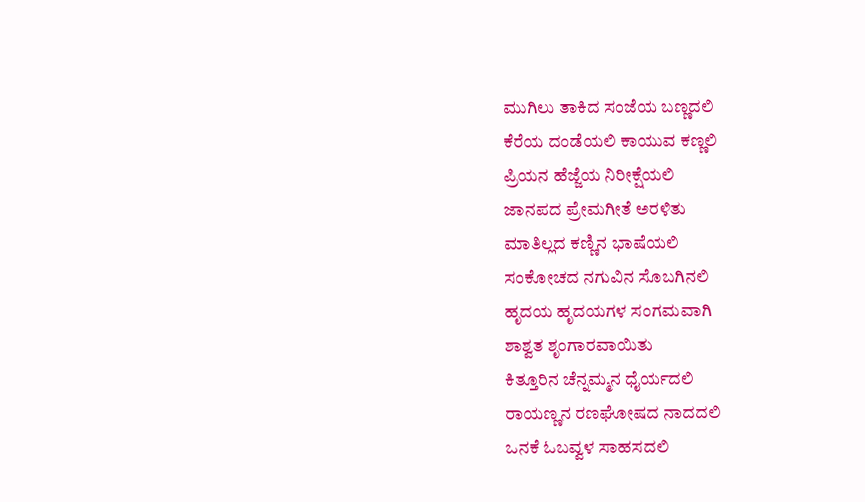ಮುಗಿಲು ತಾಕಿದ ಸಂಜೆಯ ಬಣ್ಣದಲಿ
ಕೆರೆಯ ದಂಡೆಯಲಿ ಕಾಯುವ ಕಣ್ಣಲಿ
ಪ್ರಿಯನ ಹೆಜ್ಜೆಯ ನಿರೀಕ್ಷೆಯಲಿ
ಜಾನಪದ ಪ್ರೇಮಗೀತೆ ಅರಳಿತು
ಮಾತಿಲ್ಲದ ಕಣ್ಣಿನ ಭಾಷೆಯಲಿ
ಸಂಕೋಚದ ನಗುವಿನ ಸೊಬಗಿನಲಿ
ಹೃದಯ ಹೃದಯಗಳ ಸಂಗಮವಾಗಿ
ಶಾಶ್ವತ ಶೃಂಗಾರವಾಯಿತು
ಕಿತ್ತೂರಿನ ಚೆನ್ನಮ್ಮನ ಧೈರ್ಯದಲಿ
ರಾಯಣ್ಣನ ರಣಘೋಷದ ನಾದದಲಿ
ಒನಕೆ ಓಬವ್ವಳ ಸಾಹಸದಲಿ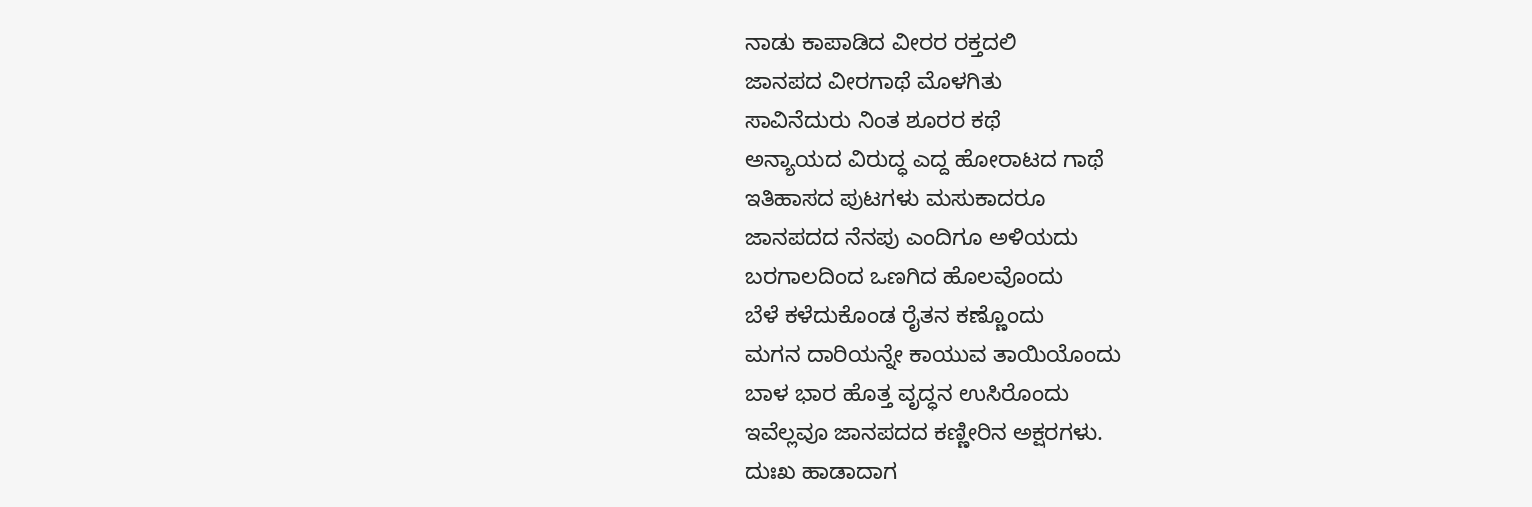ನಾಡು ಕಾಪಾಡಿದ ವೀರರ ರಕ್ತದಲಿ
ಜಾನಪದ ವೀರಗಾಥೆ ಮೊಳಗಿತು
ಸಾವಿನೆದುರು ನಿಂತ ಶೂರರ ಕಥೆ
ಅನ್ಯಾಯದ ವಿರುದ್ಧ ಎದ್ದ ಹೋರಾಟದ ಗಾಥೆ
ಇತಿಹಾಸದ ಪುಟಗಳು ಮಸುಕಾದರೂ
ಜಾನಪದದ ನೆನಪು ಎಂದಿಗೂ ಅಳಿಯದು
ಬರಗಾಲದಿಂದ ಒಣಗಿದ ಹೊಲವೊಂದು
ಬೆಳೆ ಕಳೆದುಕೊಂಡ ರೈತನ ಕಣ್ಣೊಂದು
ಮಗನ ದಾರಿಯನ್ನೇ ಕಾಯುವ ತಾಯಿಯೊಂದು
ಬಾಳ ಭಾರ ಹೊತ್ತ ವೃದ್ಧನ ಉಸಿರೊಂದು
ಇವೆಲ್ಲವೂ ಜಾನಪದದ ಕಣ್ಣೀರಿನ ಅಕ್ಷರಗಳು.
ದುಃಖ ಹಾಡಾದಾಗ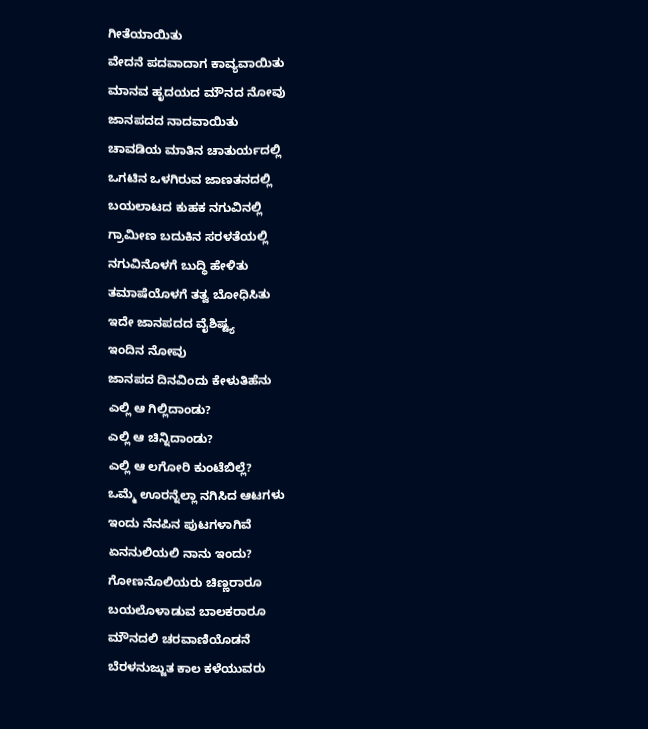ಗೀತೆಯಾಯಿತು
ವೇದನೆ ಪದವಾದಾಗ ಕಾವ್ಯವಾಯಿತು
ಮಾನವ ಹೃದಯದ ಮೌನದ ನೋವು
ಜಾನಪದದ ನಾದವಾಯಿತು
ಚಾವಡಿಯ ಮಾತಿನ ಚಾತುರ್ಯದಲ್ಲಿ
ಒಗಟಿನ ಒಳಗಿರುವ ಜಾಣತನದಲ್ಲಿ
ಬಯಲಾಟದ ಕುಹಕ ನಗುವಿನಲ್ಲಿ
ಗ್ರಾಮೀಣ ಬದುಕಿನ ಸರಳತೆಯಲ್ಲಿ
ನಗುವಿನೊಳಗೆ ಬುದ್ಧಿ ಹೇಳಿತು
ತಮಾಷೆಯೊಳಗೆ ತತ್ವ ಬೋಧಿಸಿತು
ಇದೇ ಜಾನಪದದ ವೈಶಿಷ್ಟ್ಯ
ಇಂದಿನ ನೋವು
ಜಾನಪದ ದಿನವಿಂದು ಕೇಳುತಿಹೆನು
ಎಲ್ಲಿ ಆ ಗಿಲ್ಲಿದಾಂಡು?
ಎಲ್ಲಿ ಆ ಚಿನ್ನಿದಾಂಡು?
ಎಲ್ಲಿ ಆ ಲಗೋರಿ ಕುಂಟೆಬಿಲ್ಲೆ?
ಒಮ್ಮೆ ಊರನ್ನೆಲ್ಲಾ ನಗಿಸಿದ ಆಟಗಳು
ಇಂದು ನೆನಪಿನ ಪುಟಗಳಾಗಿವೆ
ಏನನುಲಿಯಲಿ ನಾನು ಇಂದು?
ಗೋಣನೊಲಿಯರು ಚಿಣ್ಣರಾರೂ
ಬಯಲೊಳಾಡುವ ಬಾಲಕರಾರೂ
ಮೌನದಲಿ ಚರವಾಣಿಯೊಡನೆ
ಬೆರಳನುಜ್ಜುತ ಕಾಲ ಕಳೆಯುವರು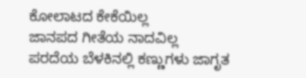ಕೋಲಾಟದ ಕೇಕೆಯಿಲ್ಲ
ಜಾನಪದ ಗೀತೆಯ ನಾದವಿಲ್ಲ
ಪರದೆಯ ಬೆಳಕಿನಲ್ಲಿ ಕಣ್ಣುಗಳು ಜಾಗೃತ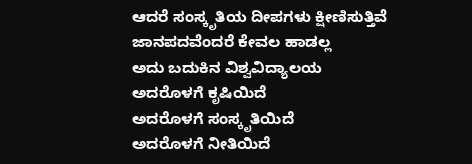ಆದರೆ ಸಂಸ್ಕೃತಿಯ ದೀಪಗಳು ಕ್ಷೀಣಿಸುತ್ತಿವೆ
ಜಾನಪದವೆಂದರೆ ಕೇವಲ ಹಾಡಲ್ಲ
ಅದು ಬದುಕಿನ ವಿಶ್ವವಿದ್ಯಾಲಯ
ಅದರೊಳಗೆ ಕೃಷಿಯಿದೆ
ಅದರೊಳಗೆ ಸಂಸ್ಕೃತಿಯಿದೆ
ಅದರೊಳಗೆ ನೀತಿಯಿದೆ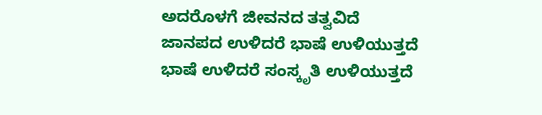ಅದರೊಳಗೆ ಜೀವನದ ತತ್ವವಿದೆ
ಜಾನಪದ ಉಳಿದರೆ ಭಾಷೆ ಉಳಿಯುತ್ತದೆ
ಭಾಷೆ ಉಳಿದರೆ ಸಂಸ್ಕೃತಿ ಉಳಿಯುತ್ತದೆ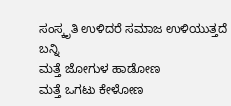ಸಂಸ್ಕೃತಿ ಉಳಿದರೆ ಸಮಾಜ ಉಳಿಯುತ್ತದೆ
ಬನ್ನಿ
ಮತ್ತೆ ಜೋಗುಳ ಹಾಡೋಣ
ಮತ್ತೆ ಒಗಟು ಕೇಳೋಣ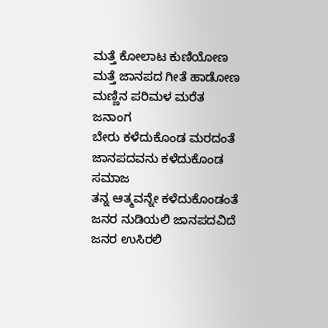ಮತ್ತೆ ಕೋಲಾಟ ಕುಣಿಯೋಣ
ಮತ್ತೆ ಜಾನಪದ ಗೀತೆ ಹಾಡೋಣ
ಮಣ್ಣಿನ ಪರಿಮಳ ಮರೆತ ಜನಾಂಗ
ಬೇರು ಕಳೆದುಕೊಂಡ ಮರದಂತೆ
ಜಾನಪದವನು ಕಳೆದುಕೊಂಡ ಸಮಾಜ
ತನ್ನ ಆತ್ಮವನ್ನೇ ಕಳೆದುಕೊಂಡಂತೆ
ಜನರ ನುಡಿಯಲಿ ಜಾನಪದವಿದೆ
ಜನರ ಉಸಿರಲಿ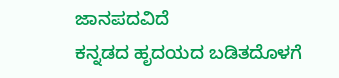ಜಾನಪದವಿದೆ
ಕನ್ನಡದ ಹೃದಯದ ಬಡಿತದೊಳಗೆ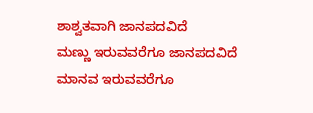ಶಾಶ್ವತವಾಗಿ ಜಾನಪದವಿದೆ
ಮಣ್ಣು ಇರುವವರೆಗೂ ಜಾನಪದವಿದೆ
ಮಾನವ ಇರುವವರೆಗೂ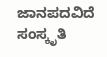ಜಾನಪದವಿದೆ
ಸಂಸ್ಕೃತಿ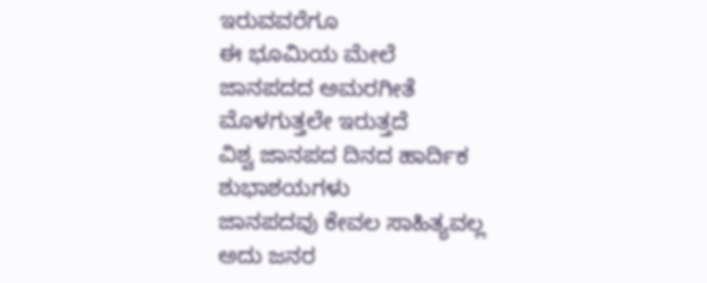ಇರುವವರೆಗೂ
ಈ ಭೂಮಿಯ ಮೇಲೆ
ಜಾನಪದದ ಅಮರಗೀತೆ ಮೊಳಗುತ್ತಲೇ ಇರುತ್ತದೆ
ವಿಶ್ವ ಜಾನಪದ ದಿನದ ಹಾರ್ದಿಕ ಶುಭಾಶಯಗಳು
ಜಾನಪದವು ಕೇವಲ ಸಾಹಿತ್ಯವಲ್ಲ
ಅದು ಜನರ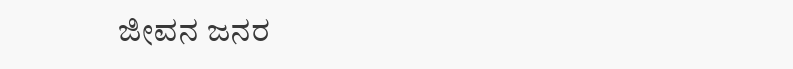ಜೀವನ ಜನರ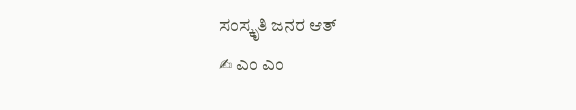ಸಂಸ್ಕೃತಿ ಜನರ ಆತ್
✍ ಎಂ ಎಂ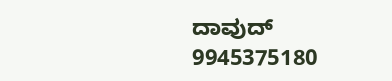ದಾವುದ್
9945375180